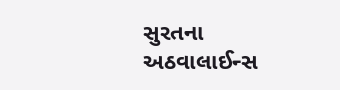સુરતના અઠવાલાઈન્સ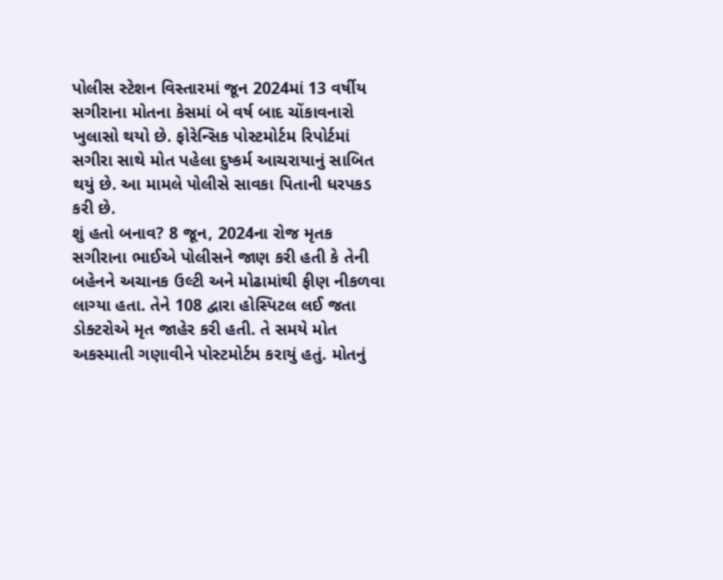પોલીસ સ્ટેશન વિસ્તારમાં જૂન 2024માં 13 વર્ષીય સગીરાના મોતના કેસમાં બે વર્ષ બાદ ચોંકાવનારો ખુલાસો થયો છે. ફોરેન્સિક પોસ્ટમોર્ટમ રિપોર્ટમાં સગીરા સાથે મોત પહેલા દુષ્કર્મ આચરાયાનું સાબિત થયું છે. આ મામલે પોલીસે સાવકા પિતાની ધરપકડ કરી છે.
શું હતો બનાવ? 8 જૂન, 2024ના રોજ મૃતક સગીરાના ભાઈએ પોલીસને જાણ કરી હતી કે તેની બહેનને અચાનક ઉલ્ટી અને મોઢામાંથી ફીણ નીકળવા લાગ્યા હતા. તેને 108 દ્વારા હોસ્પિટલ લઈ જતા ડોક્ટરોએ મૃત જાહેર કરી હતી. તે સમયે મોત અકસ્માતી ગણાવીને પોસ્ટમોર્ટમ કરાયું હતું. મોતનું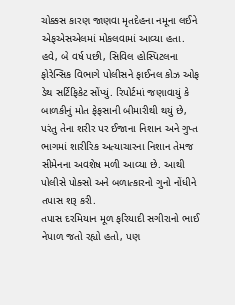ચોક્કસ કારણ જાણવા મૃતદેહના નમૂના લઈને એફએસએલમાં મોકલવામાં આવ્યા હતા.
હવે, બે વર્ષ પછી, સિવિલ હોસ્પિટલના ફોરેન્સિક વિભાગે પોલીસને ફાઈનલ કોઝ ઓફ ડેથ સર્ટિફિકેટ સોંપ્યું. રિપોર્ટમાં જણાવાયું કે બાળકીનું મોત ફેફસાની બીમારીથી થયું છે, પરંતુ તેના શરીર પર ઈજાના નિશાન અને ગુપ્ત ભાગમાં શારીરિક અત્યાચારના નિશાન તેમજ સીમેનના અવશેષ મળી આવ્યા છે. આથી પોલીસે પોક્સો અને બળાત્કારનો ગુનો નોંધીને તપાસ શરૂ કરી.
તપાસ દરમિયાન મૂળ ફરિયાદી સગીરાનો ભાઈ નેપાળ જતો રહ્યો હતો, પણ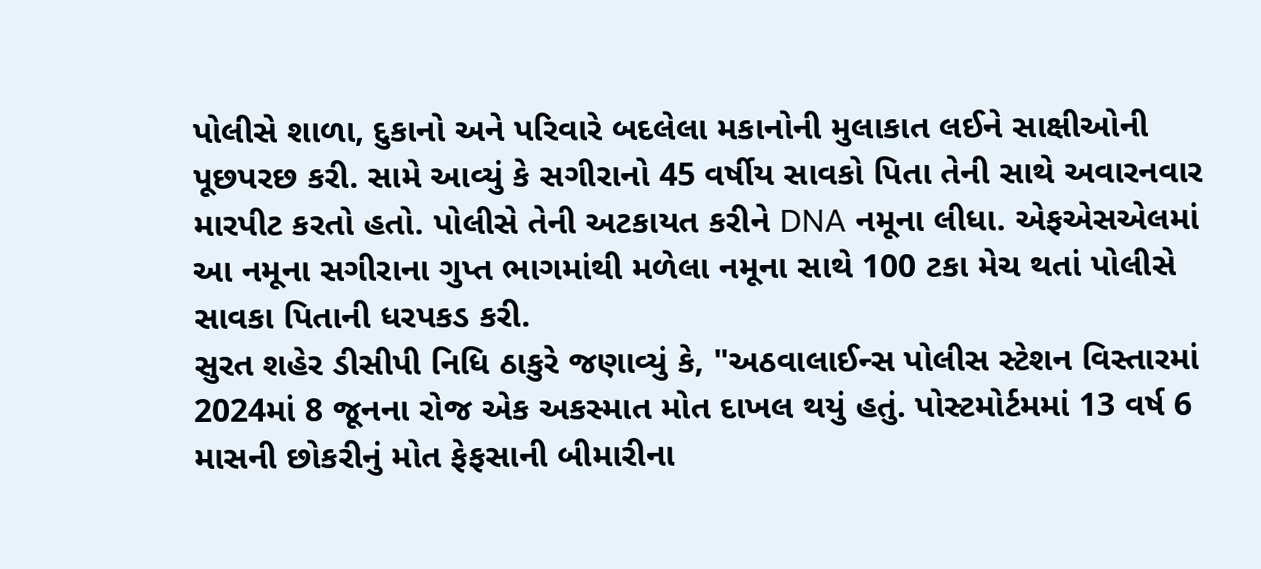પોલીસે શાળા, દુકાનો અને પરિવારે બદલેલા મકાનોની મુલાકાત લઈને સાક્ષીઓની પૂછપરછ કરી. સામે આવ્યું કે સગીરાનો 45 વર્ષીય સાવકો પિતા તેની સાથે અવારનવાર મારપીટ કરતો હતો. પોલીસે તેની અટકાયત કરીને DNA નમૂના લીધા. એફએસએલમાં આ નમૂના સગીરાના ગુપ્ત ભાગમાંથી મળેલા નમૂના સાથે 100 ટકા મેચ થતાં પોલીસે સાવકા પિતાની ધરપકડ કરી.
સુરત શહેર ડીસીપી નિધિ ઠાકુરે જણાવ્યું કે, "અઠવાલાઈન્સ પોલીસ સ્ટેશન વિસ્તારમાં 2024માં 8 જૂનના રોજ એક અકસ્માત મોત દાખલ થયું હતું. પોસ્ટમોર્ટમમાં 13 વર્ષ 6 માસની છોકરીનું મોત ફેફસાની બીમારીના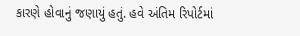કારણે હોવાનું જણાયું હતું. હવે અંતિમ રિપોર્ટમાં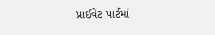પ્રાઈવેટ પાર્ટમાં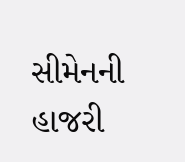સીમેનની હાજરી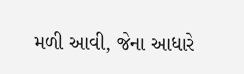મળી આવી, જેના આધારે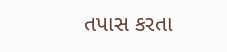તપાસ કરતા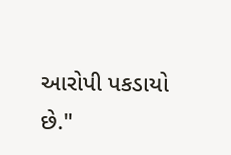આરોપી પકડાયો છે."